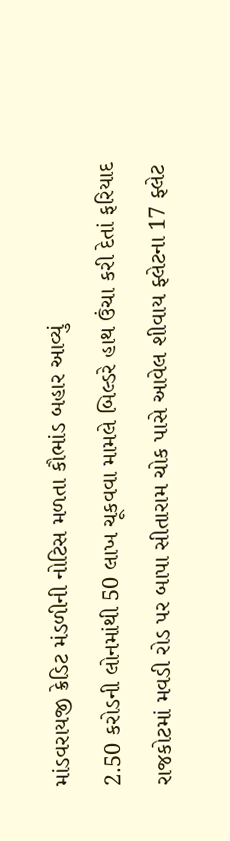માંડવરાયજી ક્રેડિટ મંડળીની નોટિસ મળતા કૌભાંડ બહાર આવ્યું
2.50 કરોડની લોનમાંથી 50 લાખ ચૂકવવા મામલે બિલ્ડરે હાથ ઉંચા કરી દેતાં ફરિયાદ
રાજકોટમાં મવડી રોડ પર બાપા સીતારામ ચોક પાસે આવેલ શીવાય ફ્લેટના 17 ફ્લેટ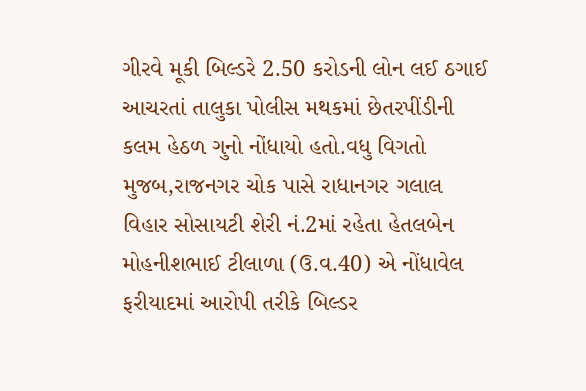ગીરવે મૂકી બિલ્ડરે 2.50 કરોડની લોન લઈ ઠગાઈ આચરતાં તાલુકા પોલીસ મથકમાં છેતરપીંડીની કલમ હેઠળ ગુનો નોંધાયો હતો.વધુ વિગતો મુજબ,રાજનગર ચોક પાસે રાધાનગર ગલાલ વિહાર સોસાયટી શેરી નં.2માં રહેતા હેતલબેન મોહનીશભાઈ ટીલાળા (ઉ.વ.40) એ નોંધાવેલ ફરીયાદમાં આરોપી તરીકે બિલ્ડર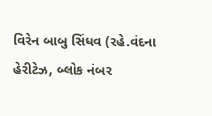વિરેન બાબુ સિંધવ (રહે.વંદના હેરીટેઝ, બ્લોક નંબર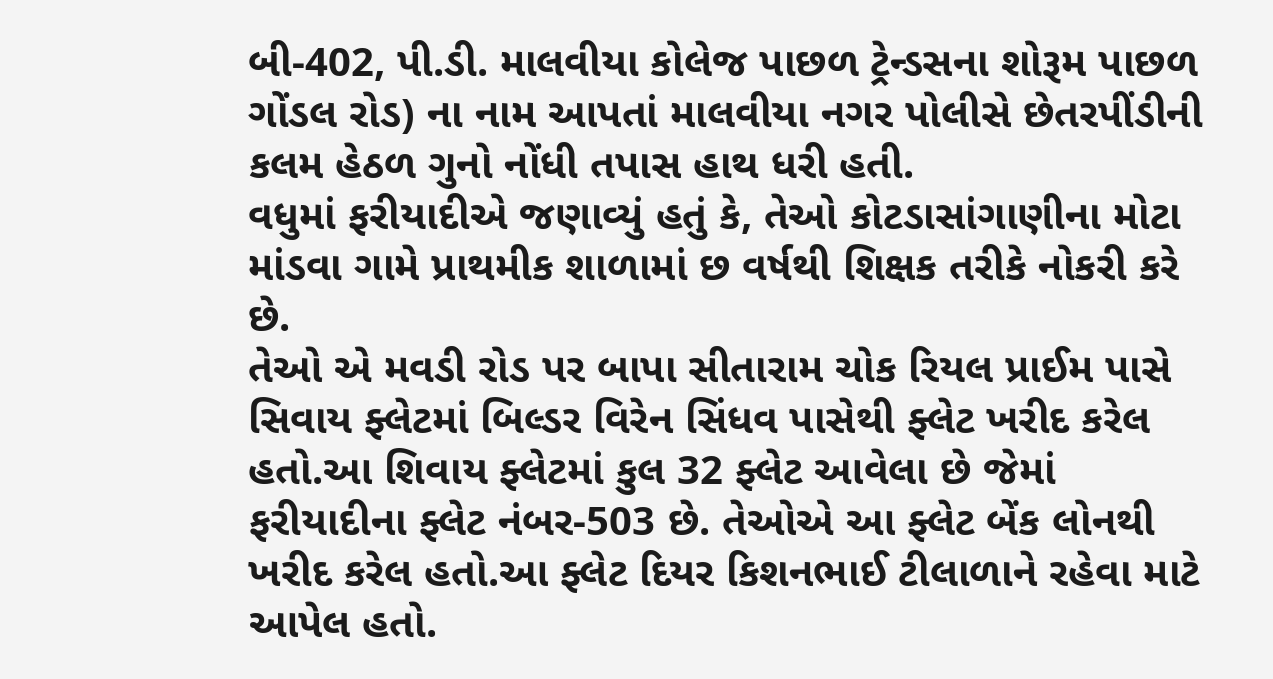બી-402, પી.ડી. માલવીયા કોલેજ પાછળ ટ્રેન્ડસના શોરૂમ પાછળ ગોંડલ રોડ) ના નામ આપતાં માલવીયા નગર પોલીસે છેતરપીંડીની કલમ હેઠળ ગુનો નોંધી તપાસ હાથ ધરી હતી.
વધુમાં ફરીયાદીએ જણાવ્યું હતું કે, તેઓ કોટડાસાંગાણીના મોટા માંડવા ગામે પ્રાથમીક શાળામાં છ વર્ષથી શિક્ષક તરીકે નોકરી કરે છે.
તેઓ એ મવડી રોડ પર બાપા સીતારામ ચોક રિયલ પ્રાઈમ પાસે સિવાય ફ્લેટમાં બિલ્ડર વિરેન સિંધવ પાસેથી ફ્લેટ ખરીદ કરેલ હતો.આ શિવાય ફ્લેટમાં કુલ 32 ફ્લેટ આવેલા છે જેમાં ફરીયાદીના ફ્લેટ નંબર-503 છે. તેઓએ આ ફ્લેટ બેંક લોનથી ખરીદ કરેલ હતો.આ ફ્લેટ દિયર કિશનભાઈ ટીલાળાને રહેવા માટે આપેલ હતો.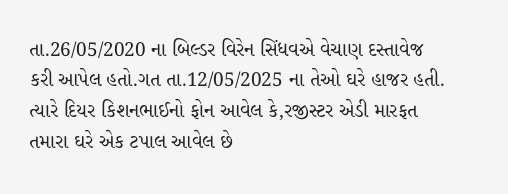તા.26/05/2020 ના બિલ્ડર વિરેન સિંધવએ વેચાણ દસ્તાવેજ કરી આપેલ હતો.ગત તા.12/05/2025 ના તેઓ ઘરે હાજર હતી.
ત્યારે દિયર કિશનભાઈનો ફોન આવેલ કે,રજીસ્ટર એડી મારફત તમારા ઘરે એક ટપાલ આવેલ છે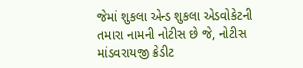જેમાં શુકલા એન્ડ શુકલા એડવોકેટની તમારા નામની નોટીસ છે જે, નોટીસ માંડવરાયજી ક્રેડીટ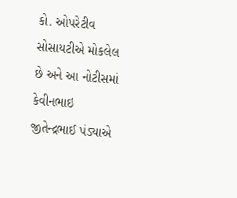કો. ઓપરેટીવ સોસાયટીએ મોકલેલ છે અને આ નોટીસમાં કેવીનભાઇ જીતેન્દ્રભાઈ પંડ્યાએ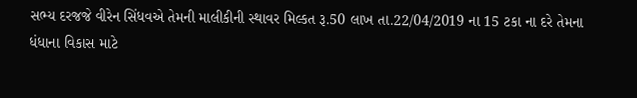સભ્ય દરજજે વીરેન સિંધવએ તેમની માલીકીની સ્થાવર મિલ્કત રૂ.50 લાખ તા.22/04/2019 ના 15 ટકા ના દરે તેમના ધંધાના વિકાસ માટે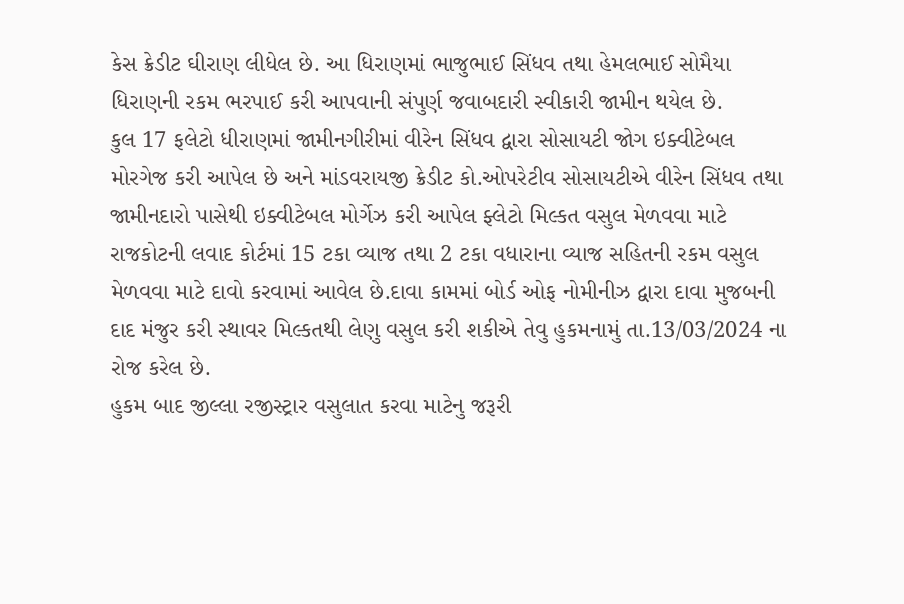કેસ ક્રેડીટ ઘીરાણ લીધેલ છે. આ ધિરાણમાં ભાજુભાઈ સિંધવ તથા હેમલભાઈ સોમૈયા ધિરાણની રકમ ભરપાઈ કરી આપવાની સંપુર્ણ જવાબદારી સ્વીકારી જામીન થયેલ છે.
કુલ 17 ફલેટો ધીરાણમાં જામીનગીરીમાં વીરેન સિંધવ દ્વારા સોસાયટી જોગ ઇક્વીટેબલ મોરગેજ કરી આપેલ છે અને માંડવરાયજી ક્રેડીટ કો.ઓપરેટીવ સોસાયટીએ વીરેન સિંધવ તથા જામીનદારો પાસેથી ઇક્વીટેબલ મોર્ગેઝ કરી આપેલ ફ્લેટો મિલ્કત વસુલ મેળવવા માટે રાજકોટની લવાદ કોર્ટમાં 15 ટકા વ્યાજ તથા 2 ટકા વધારાના વ્યાજ સહિતની રકમ વસુલ મેળવવા માટે દાવો કરવામાં આવેલ છે.દાવા કામમાં બોર્ડ ઓફ નોમીનીઝ દ્વારા દાવા મુજબની દાદ મંજુર કરી સ્થાવર મિલ્કતથી લેણુ વસુલ કરી શકીએ તેવુ હુકમનામું તા.13/03/2024 ના રોજ કરેલ છે.
હુકમ બાદ જીલ્લા રજીસ્ટ્રાર વસુલાત કરવા માટેનુ જરૂરી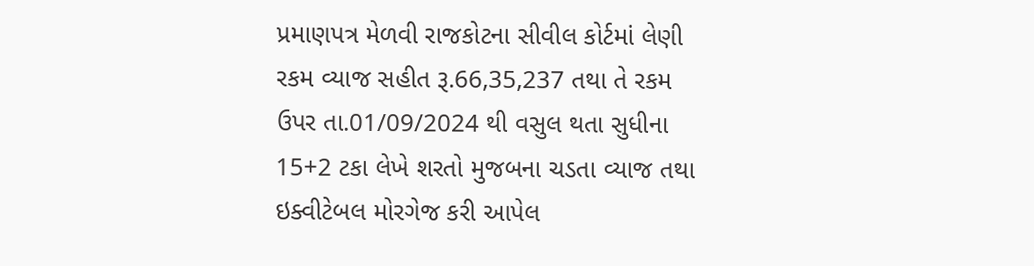પ્રમાણપત્ર મેળવી રાજકોટના સીવીલ કોર્ટમાં લેણી રકમ વ્યાજ સહીત રૂ.66,35,237 તથા તે રકમ ઉપર તા.01/09/2024 થી વસુલ થતા સુધીના 15+2 ટકા લેખે શરતો મુજબના ચડતા વ્યાજ તથા ઇક્વીટેબલ મોરગેજ કરી આપેલ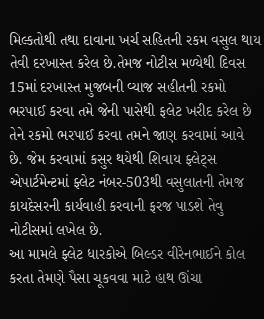મિલ્કતોથી તથા દાવાના ખર્ચ સહિતની રકમ વસુલ થાય તેવી દરખાસ્ત કરેલ છે.તેમજ નોટીસ મળ્યેથી દિવસ 15માં દરખાસ્ત મુજબની વ્યાજ સહીતની રકમો ભરપાઈ કરવા તમે જેની પાસેથી ફલેટ ખરીદ કરેલ છે તેને રકમો ભરપાઈ કરવા તમને જાણ કરવામાં આવે છે. જેમ કરવામાં કસુર થયેથી શિવાય ફ્લેટ્સ એપાર્ટમેન્ટમાં ફ્લેટ નંબર-503થી વસુલાતની તેમજ કાયદેસરની કાર્યવાહી કરવાની ફરજ પાડશે તેવુ નોટીસમાં લખેલ છે.
આ મામલે ફ્લેટ ધારકોએ બિલ્ડર વીરેનભાઈને કોલ કરતા તેમણે પૈસા ચૂકવવા માટે હાથ ઊંચા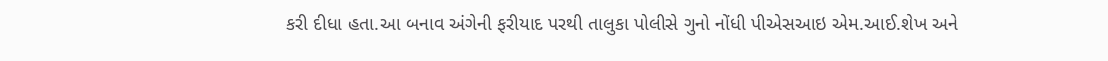કરી દીધા હતા.આ બનાવ અંગેની ફરીયાદ પરથી તાલુકા પોલીસે ગુનો નોંધી પીએસઆઇ એમ.આઈ.શેખ અને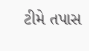ટીમે તપાસ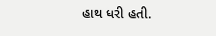હાથ ધરી હતી.